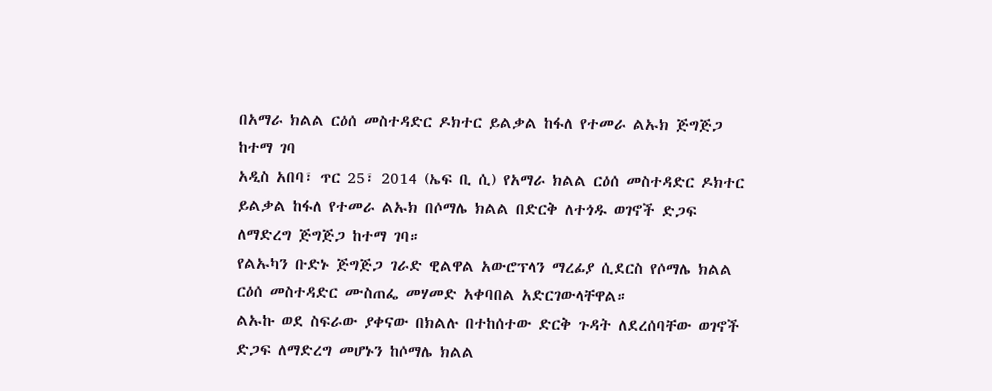በአማራ ክልል ርዕሰ መስተዳድር ዶክተር ይልቃል ከፋለ የተመራ ልኡክ ጅግጅጋ ከተማ ገባ
አዲስ አበባ፣ ጥር 25፣ 2014 (ኤፍ ቢ ሲ) የአማራ ክልል ርዕሰ መስተዳድር ዶክተር ይልቃል ከፋለ የተመራ ልኡክ በሶማሌ ክልል በድርቅ ለተጎዱ ወገኖች ድጋፍ ለማድረግ ጅግጅጋ ከተማ ገባ።
የልኡካን ቡድኑ ጅግጅጋ ገራድ ዊልዋል አውሮፕላን ማረፊያ ሲደርስ የሶማሌ ክልል ርዕሰ መስተዳድር ሙስጠፌ መሃመድ አቀባበል አድርገውላቸዋል።
ልኡኩ ወደ ስፍራው ያቀናው በክልሉ በተከሰተው ድርቅ ጉዳት ለደረሰባቸው ወገኖች ድጋፍ ለማድረግ መሆኑን ከሶማሌ ክልል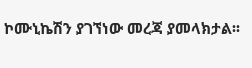ኮሙኒኬሽን ያገኘነው መረጃ ያመላክታል፡፡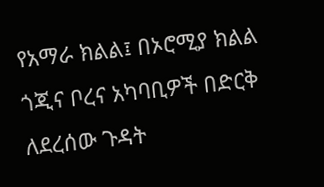የአማራ ክልል፤ በኦሮሚያ ክልል ጎጂና ቦረና አካባቢዎች በድርቅ ለደረሰው ጉዳት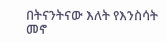በትናንትናው እለት የእንስሳት መኖ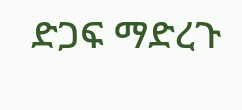ድጋፍ ማድረጉ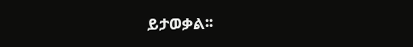ይታወቃል፡፡